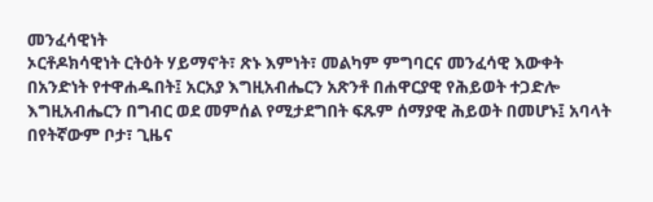መንፈሳዊነት
ኦርቶዶክሳዊነት ርትዕት ሃይማኖት፣ ጽኑ እምነት፣ መልካም ምግባርና መንፈሳዊ እውቀት በአንድነት የተዋሐዱበት፤ አርአያ እግዚአብሔርን አጽንቶ በሐዋርያዊ የሕይወት ተጋድሎ እግዚአብሔርን በግብር ወደ መምሰል የሚታደግበት ፍጹም ሰማያዊ ሕይወት በመሆኑ፤ አባላት በየትኛውም ቦታ፣ ጊዜና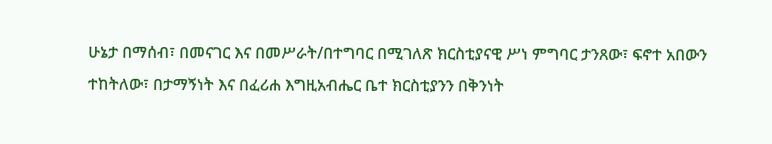ሁኔታ በማሰብ፣ በመናገር እና በመሥራት/በተግባር በሚገለጽ ክርስቲያናዊ ሥነ ምግባር ታንጸው፣ ፍኖተ አበውን ተከትለው፣ በታማኝነት እና በፈሪሐ እግዚአብሔር ቤተ ክርስቲያንን በቅንነት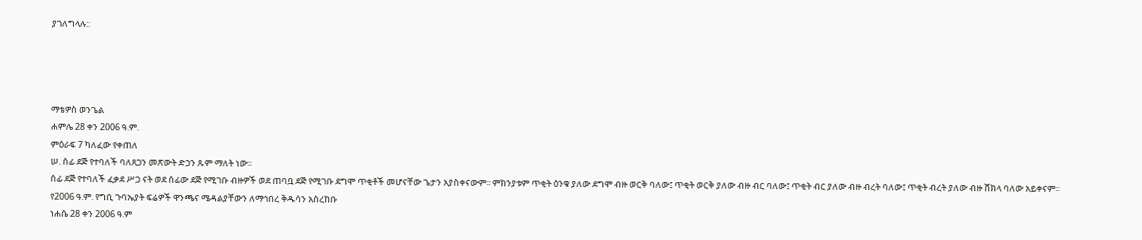ያገለግላሉ::




ማቴዎስ ወንጌል
ሐምሌ 28 ቀን 2006 ዓ.ም.
ምዕራፍ 7 ካለፈው የቀጠለ
ሠ. ሰፊ ደጅ የተባለች ባለጸጋን መጽውት ድኃን ጹም ማለት ነው፡፡
ሰፊ ደጅ የተባለች ፈቃደ ሥጋ ናት ወደ ሰፊው ደጅ የሚገቡ ብዙዎች ወደ ጠባቧ ደጅ የሚገቡ ደግሞ ጥቂቶች መሆናቸው ጌታን አያስቀናውም፡፡ ምክንያቱም ጥቂት ዕንቁ ያለው ደግሞ ብዙ ወርቅ ባለው፤ ጥቂት ወርቅ ያለው ብዙ ብር ባለው፤ ጥቂት ብር ያለው ብዙ ብረት ባለው፤ ጥቂት ብረት ያለው ብዙ ሸክላ ባለው አይቀናም፡፡
የ2006 ዓ.ም. የግቢ ጉባኤያት ፍሬዎች ዋንጫና ሜዳልያቸውን ለማኅበረ ቅዱሳን አስረከቡ
ነሐሴ 28 ቀን 2006 ዓ.ም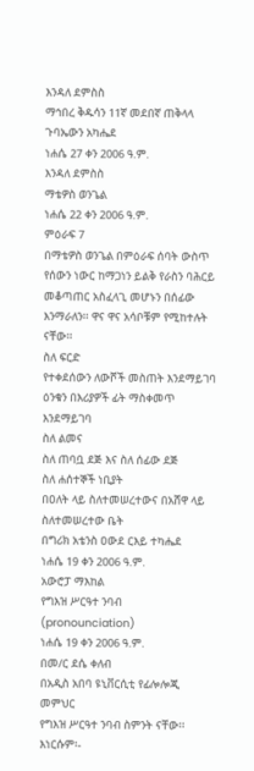እንዳለ ደምስስ
ማኅበረ ቅዱሳን 11ኛ መደበኛ ጠቅላላ ጉባኤውን አካሔደ
ነሐሴ 27 ቀን 2006 ዓ.ም.
እንዳለ ደምስስ
ማቴዎስ ወንጌል
ነሐሴ 22 ቀን 2006 ዓ.ም.
ምዕራፍ 7
በማቴዎስ ወንጌል በምዕራፍ ሰባት ውስጥ የሰውን ነውር ከማጋነን ይልቅ የራስን ባሕርይ መቆጣጠር አስፈላጊ መሆኑን በሰፊው እንማራለን፡፡ ዋና ዋና አሳቦቹም የሚከተሉት ናቸው፡፡
ስለ ፍርድ
የተቀደሰውን ለውሾች መስጠት እንደማይገባ
ዕንቁን በእሪያዎች ፊት ማስቀመጥ እንደማይገባ
ስለ ልመና
ስለ ጠባቧ ደጅ እና ስለ ሰፊው ደጅ
ስለ ሐሰተኞች ነቢያት
በዐለት ላይ ስለተመሠረተውና በአሸዋ ላይ ስለተመሠረተው ቤት
በግሪክ አቴንስ ዐውደ ርእይ ተካሔደ
ነሐሴ 19 ቀን 2006 ዓ.ም.
አውሮፓ ማእከል
የግእዝ ሥርዓተ ንባብ (pronounciation)
ነሐሴ 19 ቀን 2006 ዓ.ም.
በመ/ር ደሴ ቀለብ
በአዲስ አበባ ዩኒቨርሲቲ የፊሎሎጂ መምህር
የግእዝ ሥርዓተ ንባብ ስምንት ናቸው፡፡ እነርሱም፡-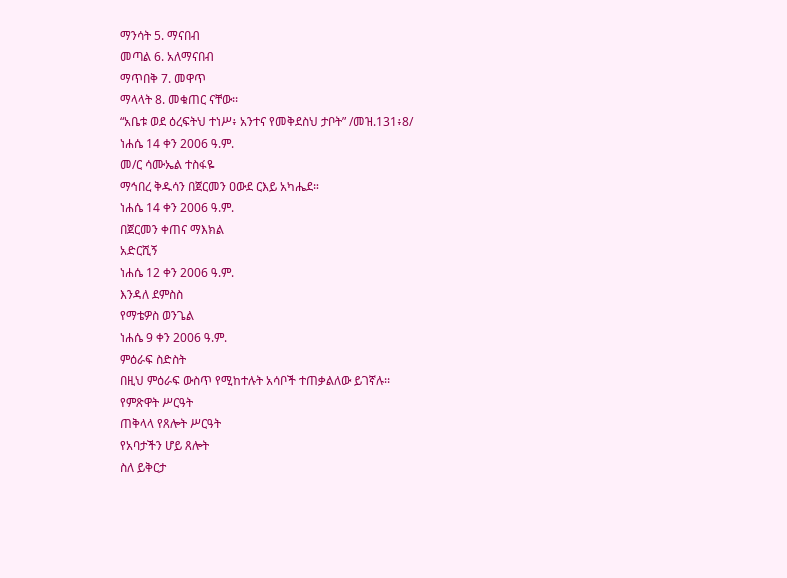ማንሳት 5. ማናበብ
መጣል 6. አለማናበብ
ማጥበቅ 7. መዋጥ
ማላላት 8. መቁጠር ናቸው፡፡
“አቤቱ ወደ ዕረፍትህ ተነሥ፥ አንተና የመቅደስህ ታቦት” /መዝ.131፥8/
ነሐሴ 14 ቀን 2006 ዓ.ም.
መ/ር ሳሙኤል ተስፋዬ
ማኅበረ ቅዱሳን በጀርመን ዐውደ ርእይ አካሔደ።
ነሐሴ 14 ቀን 2006 ዓ.ም.
በጀርመን ቀጠና ማእክል
አድርሺኝ
ነሐሴ 12 ቀን 2006 ዓ.ም.
እንዳለ ደምስስ
የማቴዎስ ወንጌል
ነሐሴ 9 ቀን 2006 ዓ.ም.
ምዕራፍ ስድስት
በዚህ ምዕራፍ ውስጥ የሚከተሉት አሳቦች ተጠቃልለው ይገኛሉ፡፡
የምጽዋት ሥርዓት
ጠቅላላ የጸሎት ሥርዓት
የአባታችን ሆይ ጸሎት
ስለ ይቅርታ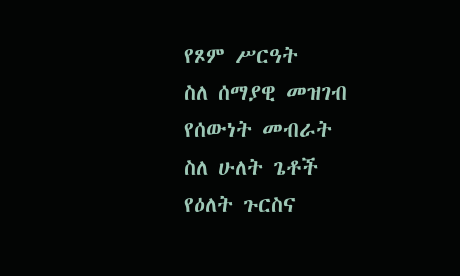የጾም ሥርዓት
ስለ ሰማያዊ መዝገብ
የሰውነት መብራት
ስለ ሁለት ጌቶች
የዕለት ጉርስና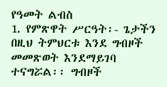የዓመት ልብስ
1. የምጽዋት ሥርዓት፡- ጌታችን በዚህ ትምህርቱ እንደ ግብዞች መመጽወት እንደማይገባ ተናግሯል፡፡ ግብዞች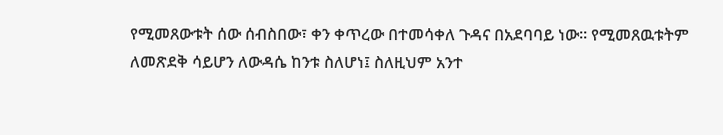የሚመጸውቱት ሰው ሰብስበው፣ ቀን ቀጥረው በተመሳቀለ ጉዳና በአደባባይ ነው፡፡ የሚመጸዉቱትም ለመጽደቅ ሳይሆን ለውዳሴ ከንቱ ስለሆነ፤ ስለዚህም አንተ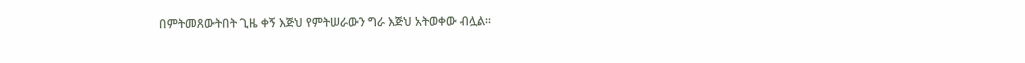በምትመጸውትበት ጊዜ ቀኝ እጅህ የምትሠራውን ግራ እጅህ አትወቀው ብሏል፡፡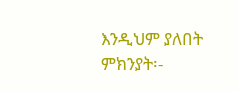እንዲህም ያለበት ምክንያት፡-